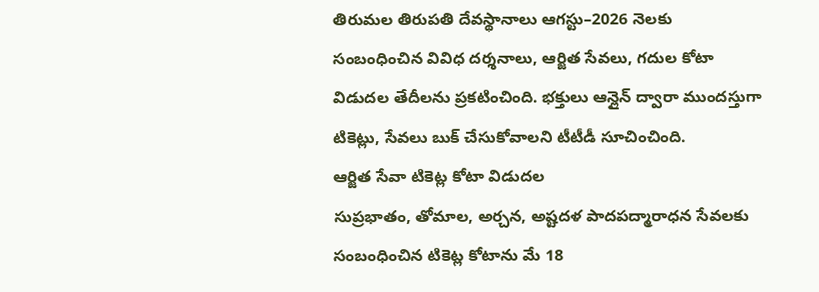తిరుమల తిరుపతి దేవస్థానాలు ఆగస్టు–2026 నెలకు సంబంధించిన వివిధ దర్శనాలు, ఆర్జిత సేవలు, గదుల కోటా విడుదల తేదీలను ప్రకటించింది. భక్తులు ఆన్లైన్ ద్వారా ముందస్తుగా టికెట్లు, సేవలు బుక్ చేసుకోవాలని టీటీడీ సూచించింది.
ఆర్జిత సేవా టికెట్ల కోటా విడుదల
సుప్రభాతం, తోమాల, అర్చన, అష్టదళ పాదపద్మారాధన సేవలకు సంబంధించిన టికెట్ల కోటాను మే 18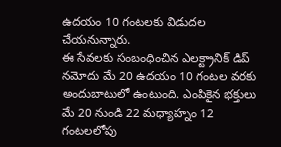ఉదయం 10 గంటలకు విడుదల చేయనున్నారు.
ఈ సేవలకు సంబంధించిన ఎలక్ట్రానిక్ డిప్ నమోదు మే 20 ఉదయం 10 గంటల వరకు అందుబాటులో ఉంటుంది. ఎంపికైన భక్తులు మే 20 నుండి 22 మధ్యాహ్నం 12 గంటలలోపు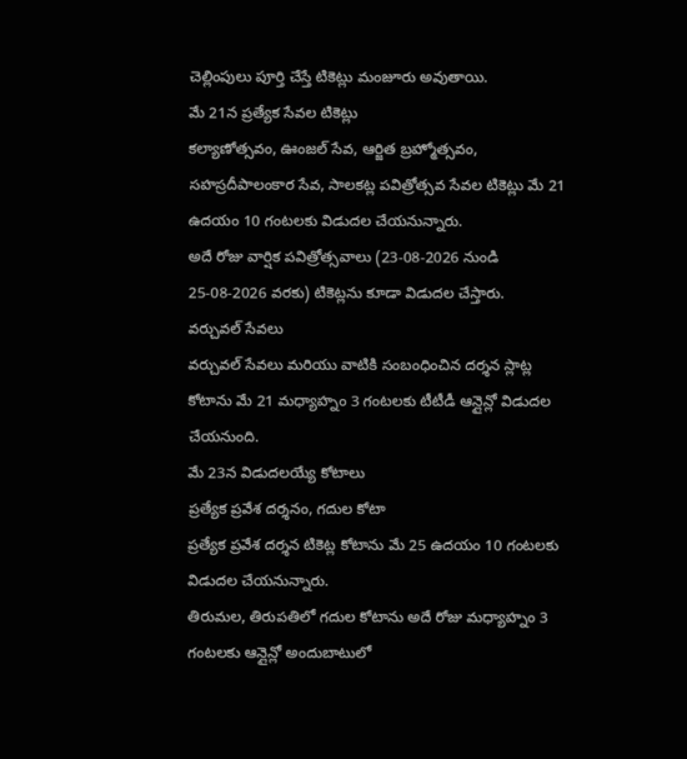చెల్లింపులు పూర్తి చేస్తే టికెట్లు మంజూరు అవుతాయి.
మే 21న ప్రత్యేక సేవల టికెట్లు
కల్యాణోత్సవం, ఊంజల్ సేవ, ఆర్జిత బ్రహ్మోత్సవం, సహస్రదీపాలంకార సేవ, సాలకట్ల పవిత్రోత్సవ సేవల టికెట్లు మే 21 ఉదయం 10 గంటలకు విడుదల చేయనున్నారు.
అదే రోజు వార్షిక పవిత్రోత్సవాలు (23-08-2026 నుండి 25-08-2026 వరకు) టికెట్లను కూడా విడుదల చేస్తారు.
వర్చువల్ సేవలు
వర్చువల్ సేవలు మరియు వాటికి సంబంధించిన దర్శన స్లాట్ల కోటాను మే 21 మధ్యాహ్నం 3 గంటలకు టీటీడీ ఆన్లైన్లో విడుదల చేయనుంది.
మే 23న విడుదలయ్యే కోటాలు
ప్రత్యేక ప్రవేశ దర్శనం, గదుల కోటా
ప్రత్యేక ప్రవేశ దర్శన టికెట్ల కోటాను మే 25 ఉదయం 10 గంటలకు విడుదల చేయనున్నారు.
తిరుమల, తిరుపతిలో గదుల కోటాను అదే రోజు మధ్యాహ్నం 3 గంటలకు ఆన్లైన్లో అందుబాటులో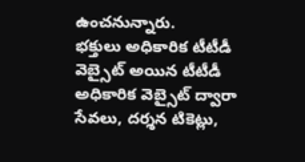ఉంచనున్నారు.
భక్తులు అధికారిక టీటీడీ వెబ్సైట్ అయిన టీటీడీ అధికారిక వెబ్సైట్ ద్వారా సేవలు, దర్శన టికెట్లు,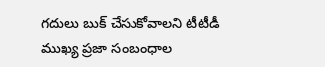గదులు బుక్ చేసుకోవాలని టీటీడీ ముఖ్య ప్రజా సంబంధాల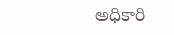అధికారి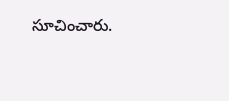సూచించారు.